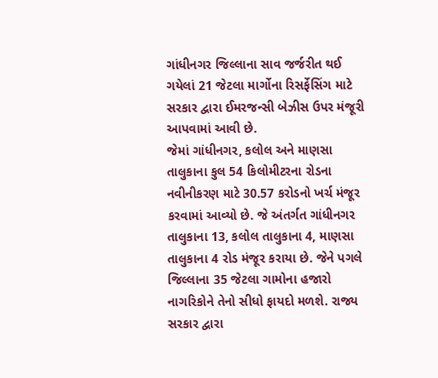ગાંધીનગર જિલ્લાના સાવ જર્જરીત થઈ ગયેલાં 21 જેટલા માર્ગોના રિસર્ફેસિંગ માટે સરકાર દ્વારા ઈમરજન્સી બેઝીસ ઉપર મંજૂરી આપવામાં આવી છે.
જેમાં ગાંધીનગર, કલોલ અને માણસા તાલુકાના કુલ 54 કિલોમીટરના રોડના નવીનીકરણ માટે 30.57 કરોડનો ખર્ચ મંજૂર કરવામાં આવ્યો છે. જે અંતર્ગત ગાંધીનગર તાલુકાના 13, કલોલ તાલુકાના 4, માણસા તાલુકાના 4 રોડ મંજૂર કરાયા છે. જેને પગલે જિલ્લાના 35 જેટલા ગામોના હજારો નાગરિકોને તેનો સીધો ફાયદો મળશે. રાજ્ય સરકાર દ્વારા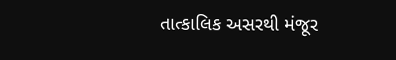તાત્કાલિક અસરથી મંજૂર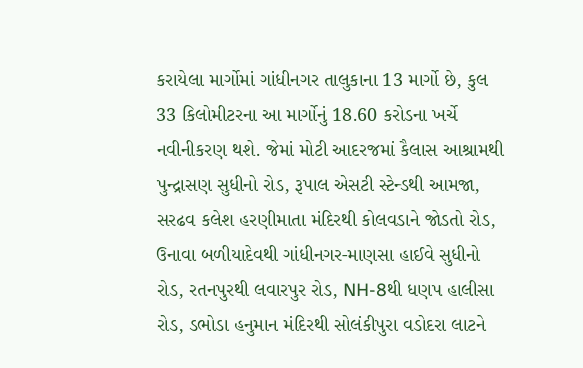કરાયેલા માર્ગોમાં ગાંધીનગર તાલુકાના 13 માર્ગો છે, કુલ 33 કિલોમીટરના આ માર્ગોનું 18.60 કરોડના ખર્ચે નવીનીકરણ થશે. જેમાં મોટી આદરજમાં કૈલાસ આશ્રામથી પુન્દ્રાસણ સુધીનો રોડ, રૂપાલ એસટી સ્ટેન્ડથી આમજા, સરઢવ કલેશ હરણીમાતા મંદિરથી કોલવડાને જોડતો રોડ, ઉનાવા બળીયાદેવથી ગાંધીનગર-માણસા હાઈવે સુધીનો રોડ, રતનપુરથી લવારપુર રોડ, NH-8થી ધણપ હાલીસા રોડ, ડભોડા હનુમાન મંદિરથી સોલંકીપુરા વડોદરા લાટને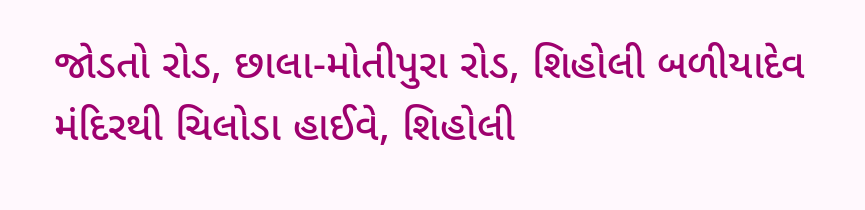જોડતો રોડ, છાલા-મોતીપુરા રોડ, શિહોલી બળીયાદેવ મંદિરથી ચિલોડા હાઈવે, શિહોલી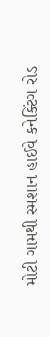મોટી ગામથી સ્મશાન હાઈવે કનેક્ટિંગ રોડ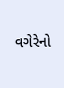વગેરેનો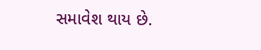સમાવેશ થાય છે.